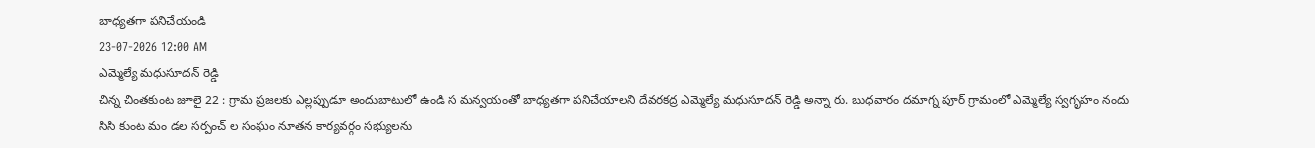బాధ్యతగా పనిచేయండి
23-07-2026 12:00 AM
ఎమ్మెల్యే మధుసూదన్ రెడ్డి
చిన్న చింతకుంట జూలై 22 : గ్రామ ప్రజలకు ఎల్లప్పుడూ అందుబాటులో ఉండి స మన్వయంతో బాధ్యతగా పనిచేయాలని దేవరకద్ర ఎమ్మెల్యే మధుసూదన్ రెడ్డి అన్నా రు. బుధవారం దమాగ్న పూర్ గ్రామంలో ఎమ్మెల్యే స్వగృహం నందు సిసి కుంట మం డల సర్పంచ్ ల సంఘం నూతన కార్యవర్గం సభ్యులను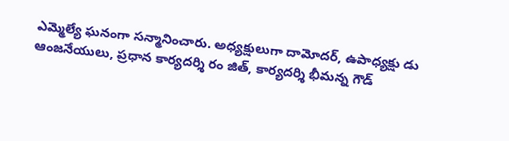ఎమ్మెల్యే ఘనంగా సన్మానించారు. అధ్యక్షులుగా దామోదర్, ఉపాధ్యక్షు డు ఆంజనేయులు, ప్రధాన కార్యదర్శి రం జిత్, కార్యదర్శి భీమన్న గౌడ్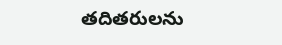తదితరులను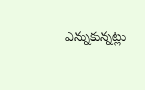ఎన్నుకున్నట్లు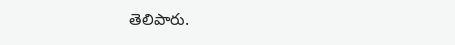తెలిపారు.